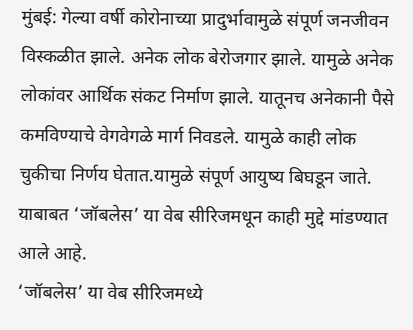मुंबई: गेल्या वर्षी कोरोनाच्या प्रादुर्भावामुळे संपूर्ण जनजीवन विस्कळीत झाले. अनेक लोक बेरोजगार झाले. यामुळे अनेक लोकांवर आर्थिक संकट निर्माण झाले. यातूनच अनेकानी पैसे कमविण्याचे वेगवेगळे मार्ग निवडले. यामुळे काही लोक चुकीचा निर्णय घेतात.यामुळे संपूर्ण आयुष्य बिघडून जाते. याबाबत ‘जॉबलेस’ या वेब सीरिजमधून काही मुद्दे मांडण्यात आले आहे.
‘जॉबलेस’ या वेब सीरिजमध्ये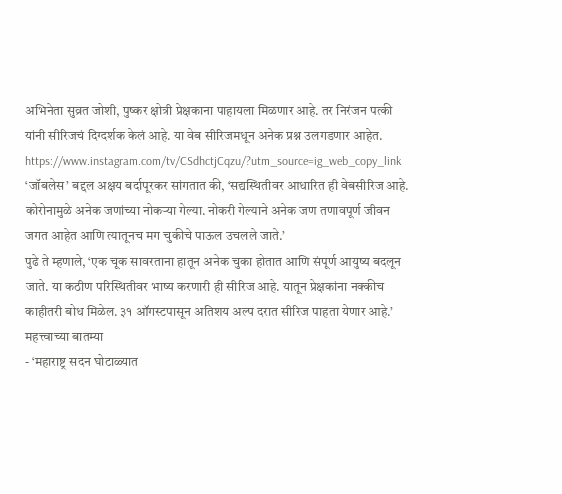अभिनेता सुव्रत जोशी, पुष्कर क्षोत्री प्रेक्षकाना पाहायला मिळणार आहे. तर निरंजन पत्की यांनी सीरिजचं दिग्दर्शक केलं आहे. या वेब सीरिजमधून अनेक प्रश्न उलगडणार आहेत.
https://www.instagram.com/tv/CSdhctjCqzu/?utm_source=ig_web_copy_link
‘जॉबलेस’ बद्दल अक्षय बर्दापूरकर सांगतात की, ‘सद्यस्थितीवर आधारित ही वेबसीरिज आहे. कोरोनामुळे अनेक जणांच्या नोकऱ्या गेल्या. नोकरी गेल्याने अनेक जण तणावपूर्ण जीवन जगत आहेत आणि त्यातूनच मग चुकीचे पाऊल उचलले जाते.’
पुढे ते म्हणाले, ‘एक चूक सावरताना हातून अनेक चुका होतात आणि संपूर्ण आयुष्य बदलून जाते. या कठीण परिस्थितीवर भाष्य करणारी ही सीरिज आहे. यातून प्रेक्षकांना नक्कीच काहीतरी बोध मिळेल. ३१ ऑगस्टपासून अतिशय अल्प दरात सीरिज पाहता येणार आहे.’
महत्त्वाच्या बातम्या
- ‘महाराष्ट्र सदन घोटाळ्यात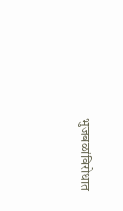भुजबळांविरोधात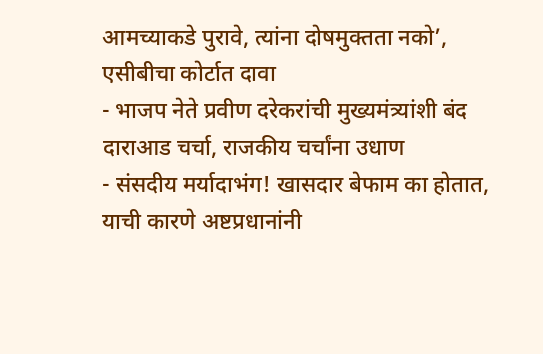आमच्याकडे पुरावे, त्यांना दोषमुक्तता नको’, एसीबीचा कोर्टात दावा
- भाजप नेते प्रवीण दरेकरांची मुख्यमंत्र्यांशी बंद दाराआड चर्चा, राजकीय चर्चांना उधाण
- संसदीय मर्यादाभंग! खासदार बेफाम का होतात, याची कारणे अष्टप्रधानांनी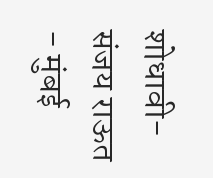शोधावी- संजय राऊत
- मुंबई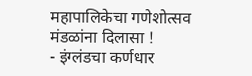महापालिकेचा गणेशोत्सव मंडळांना दिलासा !
- इंग्लंडचा कर्णधार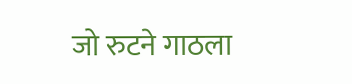जो रुटने गाठला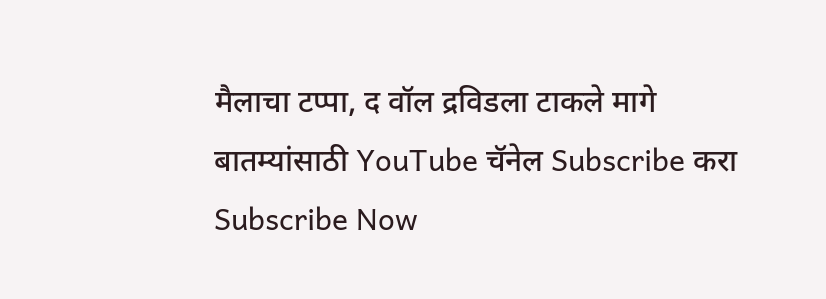मैलाचा टप्पा, द वॉल द्रविडला टाकले मागे
बातम्यांसाठी YouTube चॅनेल Subscribe करा
Subscribe Now